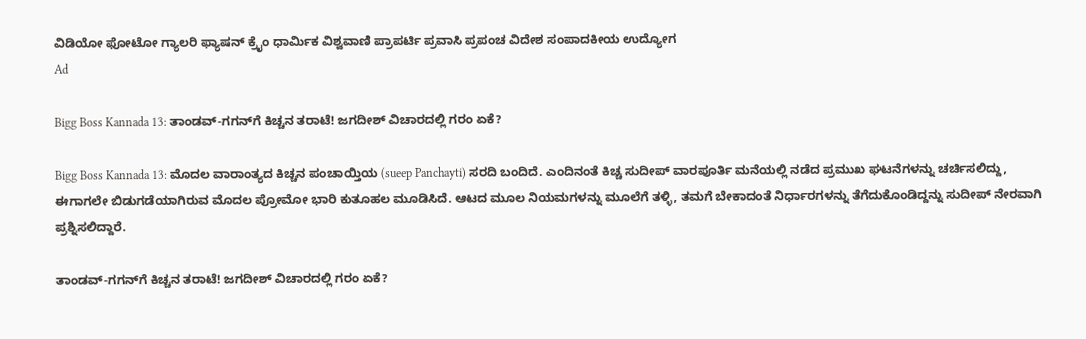ವಿಡಿಯೋ ಫೋಟೋ ಗ್ಯಾಲರಿ ಫ್ಯಾಷನ್ ಕ್ರೈಂ ಧಾರ್ಮಿಕ ವಿಶ್ವವಾಣಿ ಪ್ರಾಪರ್ಟಿ ಪ್ರವಾಸಿ ಪ್ರಪಂಚ ವಿದೇಶ ಸಂಪಾದಕೀಯ ಉದ್ಯೋಗ
Ad

Bigg Boss Kannada 13: ತಾಂಡವ್-ಗಗನ್‍‍ಗೆ ಕಿಚ್ಚನ ತರಾಟೆ! ಜಗದೀಶ್ ವಿಚಾರದಲ್ಲಿ ಗರಂ ಏಕೆ?

Bigg Boss Kannada 13: ಮೊದಲ ವಾರಾಂತ್ಯದ ಕಿಚ್ಚನ ಪಂಚಾಯ್ತಿಯ (sueep Panchayti) ಸರದಿ ಬಂದಿದೆ. ಎಂದಿನಂತೆ ಕಿಚ್ಚ ಸುದೀಪ್ ವಾರಪೂರ್ತಿ ಮನೆಯಲ್ಲಿ ನಡೆದ ಪ್ರಮುಖ ಘಟನೆಗಳನ್ನು ಚರ್ಚಿಸಲಿದ್ದು, ಈಗಾಗಲೇ ಬಿಡುಗಡೆಯಾಗಿರುವ ಮೊದಲ ಪ್ರೋಮೋ ಭಾರಿ ಕುತೂಹಲ ಮೂಡಿಸಿದೆ. ಆಟದ ಮೂಲ ನಿಯಮಗಳನ್ನು ಮೂಲೆಗೆ ತಳ್ಳಿ, ತಮಗೆ ಬೇಕಾದಂತೆ ನಿರ್ಧಾರಗಳನ್ನು ತೆಗೆದುಕೊಂಡಿದ್ದನ್ನು ಸುದೀಪ್ ನೇರವಾಗಿ ಪ್ರಶ್ನಿಸಲಿದ್ದಾರೆ.

ತಾಂಡವ್-ಗಗನ್‍‍ಗೆ ಕಿಚ್ಚನ ತರಾಟೆ! ಜಗದೀಶ್ ವಿಚಾರದಲ್ಲಿ ಗರಂ ಏಕೆ?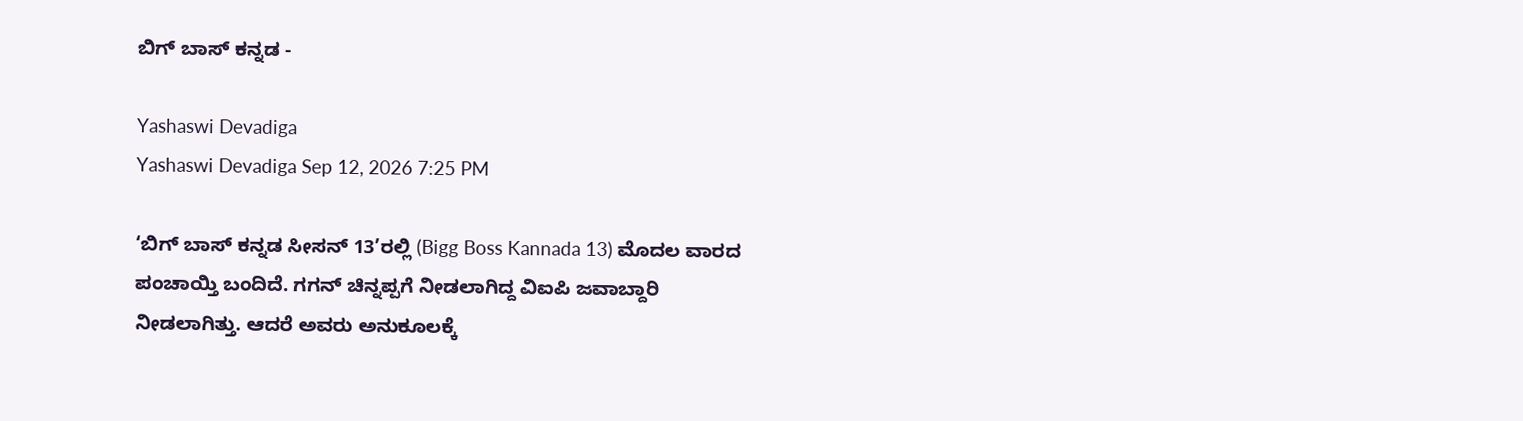ಬಿಗ್‌ ಬಾಸ್‌ ಕನ್ನಡ -

Yashaswi Devadiga
Yashaswi Devadiga Sep 12, 2026 7:25 PM

‘ಬಿಗ್ ಬಾಸ್ ಕನ್ನಡ ಸೀಸನ್ 13’ರಲ್ಲಿ (Bigg Boss Kannada 13) ಮೊದಲ ವಾರದ ಪಂಚಾಯ್ತಿ ಬಂದಿದೆ. ಗಗನ್ ಚಿನ್ನಪ್ಪಗೆ ನೀಡಲಾಗಿದ್ದ ವಿಐಪಿ ಜವಾಬ್ದಾರಿ ನೀಡಲಾಗಿತ್ತು. ಆದರೆ ಅವರು ಅನುಕೂಲಕ್ಕೆ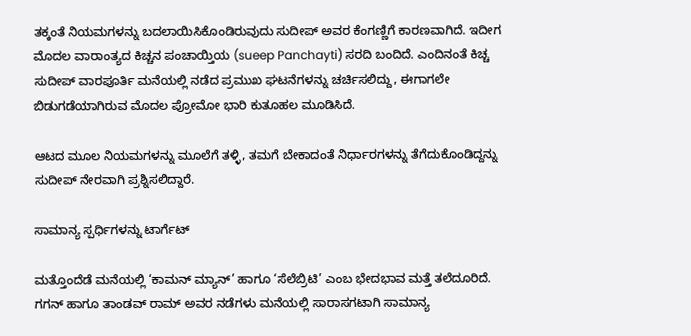ತಕ್ಕಂತೆ ನಿಯಮಗಳನ್ನು ಬದಲಾಯಿಸಿಕೊಂಡಿರುವುದು ಸುದೀಪ್ ಅವರ ಕೆಂಗಣ್ಣಿಗೆ ಕಾರಣವಾಗಿದೆ. ಇದೀಗ ಮೊದಲ ವಾರಾಂತ್ಯದ ಕಿಚ್ಚನ ಪಂಚಾಯ್ತಿಯ (sueep Panchayti) ಸರದಿ ಬಂದಿದೆ. ಎಂದಿನಂತೆ ಕಿಚ್ಚ ಸುದೀಪ್ ವಾರಪೂರ್ತಿ ಮನೆಯಲ್ಲಿ ನಡೆದ ಪ್ರಮುಖ ಘಟನೆಗಳನ್ನು ಚರ್ಚಿಸಲಿದ್ದು, ಈಗಾಗಲೇ ಬಿಡುಗಡೆಯಾಗಿರುವ ಮೊದಲ ಪ್ರೋಮೋ ಭಾರಿ ಕುತೂಹಲ ಮೂಡಿಸಿದೆ.

ಆಟದ ಮೂಲ ನಿಯಮಗಳನ್ನು ಮೂಲೆಗೆ ತಳ್ಳಿ, ತಮಗೆ ಬೇಕಾದಂತೆ ನಿರ್ಧಾರಗಳನ್ನು ತೆಗೆದುಕೊಂಡಿದ್ದನ್ನು ಸುದೀಪ್ ನೇರವಾಗಿ ಪ್ರಶ್ನಿಸಲಿದ್ದಾರೆ.

ಸಾಮಾನ್ಯ ಸ್ಪರ್ಧಿಗಳನ್ನು ಟಾರ್ಗೆಟ್

ಮತ್ತೊಂದೆಡೆ ಮನೆಯಲ್ಲಿ ‘ಕಾಮನ್ ಮ್ಯಾನ್’ ಹಾಗೂ ‘ಸೆಲೆಬ್ರಿಟಿ’ ಎಂಬ ಭೇದಭಾವ ಮತ್ತೆ ತಲೆದೂರಿದೆ. ಗಗನ್ ಹಾಗೂ ತಾಂಡವ್ ರಾಮ್ ಅವರ ನಡೆಗಳು ಮನೆಯಲ್ಲಿ ಸಾರಾಸಗಟಾಗಿ ಸಾಮಾನ್ಯ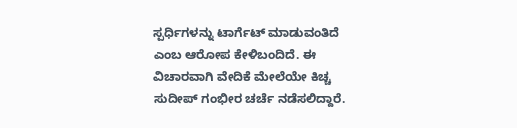ಸ್ಪರ್ಧಿಗಳನ್ನು ಟಾರ್ಗೆಟ್ ಮಾಡುವಂತಿದೆ ಎಂಬ ಆರೋಪ ಕೇಳಿಬಂದಿದೆ. ಈ ವಿಚಾರವಾಗಿ ವೇದಿಕೆ ಮೇಲೆಯೇ ಕಿಚ್ಚ ಸುದೀಪ್ ಗಂಭೀರ ಚರ್ಚೆ ನಡೆಸಲಿದ್ದಾರೆ.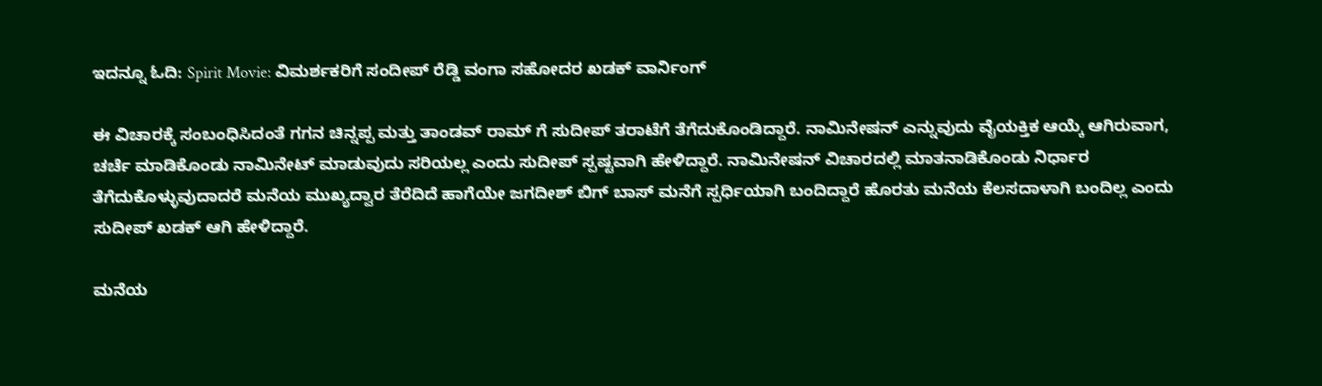ಇದನ್ನೂ ಓದಿ: Spirit Movie: ವಿಮರ್ಶಕರಿಗೆ ಸಂದೀಪ್ ರೆಡ್ಡಿ ವಂಗಾ ಸಹೋದರ ಖಡಕ್ ವಾರ್ನಿಂಗ್

ಈ ವಿಚಾರಕ್ಕೆ ಸಂಬಂಧಿಸಿದಂತೆ ಗಗನ ಚಿನ್ನಪ್ಪ ಮತ್ತು ತಾಂಡವ್ ರಾಮ್ ಗೆ ಸುದೀಪ್ ತರಾಟೆಗೆ ತೆಗೆದುಕೊಂಡಿದ್ದಾರೆ. ನಾಮಿನೇಷನ್ ಎನ್ನುವುದು ವೈಯಕ್ತಿಕ ಆಯ್ಕೆ ಆಗಿರುವಾಗ, ಚರ್ಚೆ ಮಾಡಿಕೊಂಡು ನಾಮಿನೇಟ್ ಮಾಡುವುದು ಸರಿಯಲ್ಲ ಎಂದು ಸುದೀಪ್ ಸ್ಪಷ್ಟವಾಗಿ ಹೇಳಿದ್ದಾರೆ. ನಾಮಿನೇಷನ್ ವಿಚಾರದಲ್ಲಿ ಮಾತನಾಡಿಕೊಂಡು ನಿರ್ಧಾರ ತೆಗೆದುಕೊಳ್ಳುವುದಾದರೆ ಮನೆಯ ಮುಖ್ಯದ್ವಾರ ತೆರೆದಿದೆ ಹಾಗೆಯೇ ಜಗದೀಶ್ ಬಿಗ್ ಬಾಸ್ ಮನೆಗೆ ಸ್ಪರ್ಧಿಯಾಗಿ ಬಂದಿದ್ದಾರೆ ಹೊರತು ಮನೆಯ ಕೆಲಸದಾಳಾಗಿ ಬಂದಿಲ್ಲ ಎಂದು ಸುದೀಪ್ ಖಡಕ್ ಆಗಿ ಹೇಳಿದ್ದಾರೆ.

ಮನೆಯ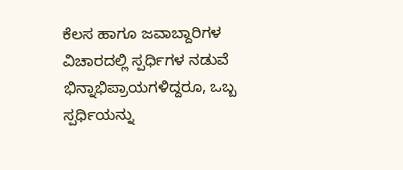ಕೆಲಸ ಹಾಗೂ ಜವಾಬ್ದಾರಿಗಳ ವಿಚಾರದಲ್ಲಿ ಸ್ಪರ್ಧಿಗಳ ನಡುವೆ ಭಿನ್ನಾಭಿಪ್ರಾಯಗಳಿದ್ದರೂ, ಒಬ್ಬ ಸ್ಪರ್ಧಿಯನ್ನು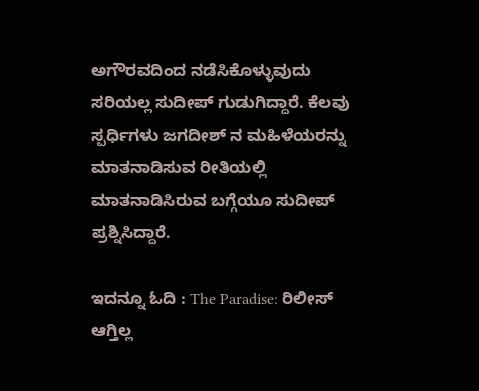ಅಗೌರವದಿಂದ ನಡೆಸಿಕೊಳ್ಳುವುದು ಸರಿಯಲ್ಲ ಸುದೀಪ್ ಗುಡುಗಿದ್ದಾರೆ. ಕೆಲವು ಸ್ಪರ್ಧಿಗಳು ಜಗದೀಶ್ ನ ಮಹಿಳೆಯರನ್ನು ಮಾತನಾಡಿಸುವ ರೀತಿಯಲ್ಲಿ ಮಾತನಾಡಿಸಿರುವ ಬಗ್ಗೆಯೂ ಸುದೀಪ್ ಪ್ರಶ್ನಿಸಿದ್ದಾರೆ.

ಇದನ್ನೂ ಓದಿ : The Paradise: ರಿಲೀಸ್‌ ಆಗ್ತಿಲ್ಲ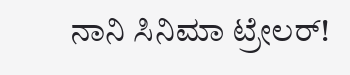ನಾನಿ ಸಿನಿಮಾ ಟ್ರೇಲರ್‌!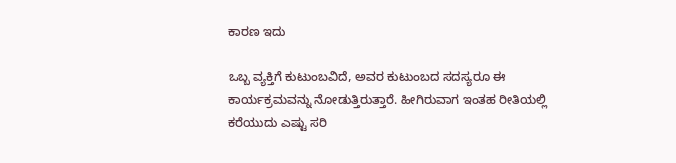ಕಾರಣ ಇದು

ಒಬ್ಬ ವ್ಯಕ್ತಿಗೆ ಕುಟುಂಬವಿದೆ, ಅವರ ಕುಟುಂಬದ ಸದಸ್ಯರೂ ಈ ಕಾರ್ಯಕ್ರಮವನ್ನು ನೋಡುತ್ತಿರುತ್ತಾರೆ. ಹೀಗಿರುವಾಗ ಇಂತಹ ರೀತಿಯಲ್ಲಿ ಕರೆಯುದು ಎಷ್ಟು ಸರಿ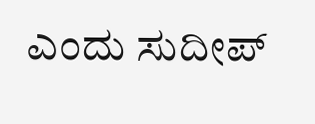ಎಂದು ಸುದೀಪ್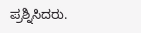ಪ್ರಶ್ನಿಸಿದರು.